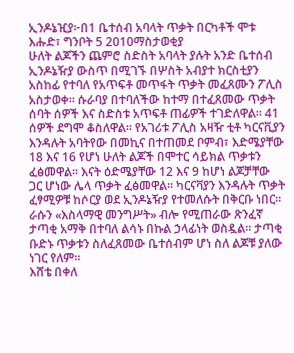ኢንዶኔዢያ፦በ1 ቤተሰብ አባላት ጥቃት በርካቶች ሞቱ
እሑድ፣ ግንቦት 5 2010ማስታወቂያ
ሁለት ልጆችን ጨምሮ ስድስት አባላት ያሉት አንድ ቤተሰብ ኢንዶኔዥያ ውስጥ በሚገኙ በሦስት አብያተ ክርስቲያን አስከፊ የተባለ የአጥፍቶ መጥፋት ጥቃት መፈጸሙን ፖሊስ አስታወቀ። ሱራባያ በተባለችው ከተማ በተፈጸመው ጥቃት ሰባት ሰዎች እና ስድስቱ አጥፍቶ ጠፊዎች ተገድለዋል። 41 ሰዎች ደግሞ ቆስለዋል። የአገሪቱ ፖሊስ አዛዥ ቲቶ ካርናቪያን እንዳሉት አባትየው በመኪና በተጠመደ ቦምብ፣ እድሜያቸው 18 እና 16 የሆነ ሁለት ልጆች በሞተር ሳይክል ጥቃቱን ፈፅመዋል። እናት ዕድሜያቸው 12 እና 9 ከሆነ ልጆቻቸው ጋር ሆነው ሌላ ጥቃት ፈፅመዋል። ካርናቫያን እንዳሉት ጥቃት ፈፃሚዎቹ ከሶርያ ወደ ኢንዶኔዥያ የተመለሱት በቅርቡ ነበር። ራሱን «እስላማዊ መንግሥት» ብሎ የሚጠራው ጽንፈኛ ታጣቂ አማቅ በተባለ ልሳኑ በኩል ኃላፊነት ወስዷል። ታጣቂ ቡድኑ ጥቃቱን ስለፈጸመው ቤተሰብም ሆነ ስለ ልጆቹ ያለው ነገር የለም።
እሸቴ በቀለ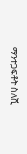ማንተጋፍቶት ስለሺ